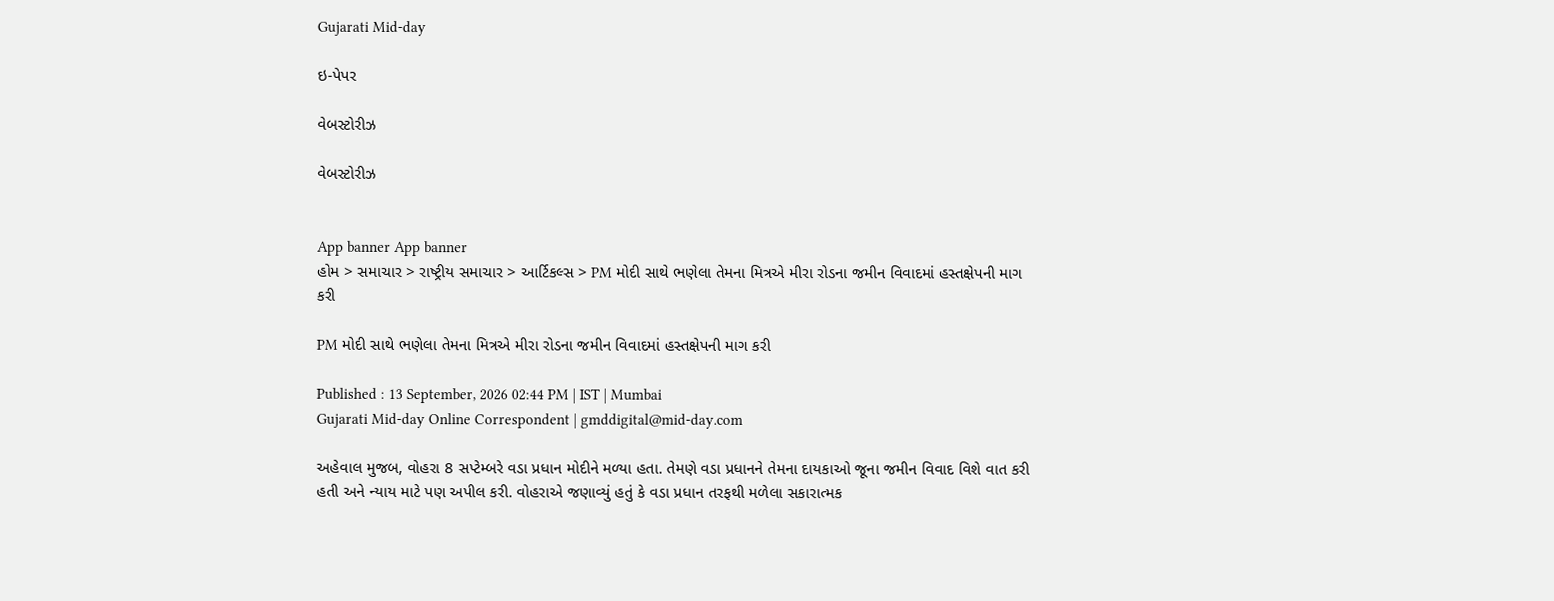Gujarati Mid-day

ઇ-પેપર

વેબસ્ટોરીઝ

વેબસ્ટોરીઝ


App banner App banner
હોમ > સમાચાર > રાષ્ટ્રીય સમાચાર > આર્ટિકલ્સ > PM મોદી સાથે ભણેલા તેમના મિત્રએ મીરા રોડના જમીન વિવાદમાં હસ્તક્ષેપની માગ કરી

PM મોદી સાથે ભણેલા તેમના મિત્રએ મીરા રોડના જમીન વિવાદમાં હસ્તક્ષેપની માગ કરી

Published : 13 September, 2026 02:44 PM | IST | Mumbai
Gujarati Mid-day Online Correspondent | gmddigital@mid-day.com

અહેવાલ મુજબ, વોહરા 8 સપ્ટેમ્બરે વડા પ્રધાન મોદીને મળ્યા હતા. તેમણે વડા પ્રધાનને તેમના દાયકાઓ જૂના જમીન વિવાદ વિશે વાત કરી હતી અને ન્યાય માટે પણ અપીલ કરી. વોહરાએ જણાવ્યું હતું કે વડા પ્રધાન તરફથી મળેલા સકારાત્મક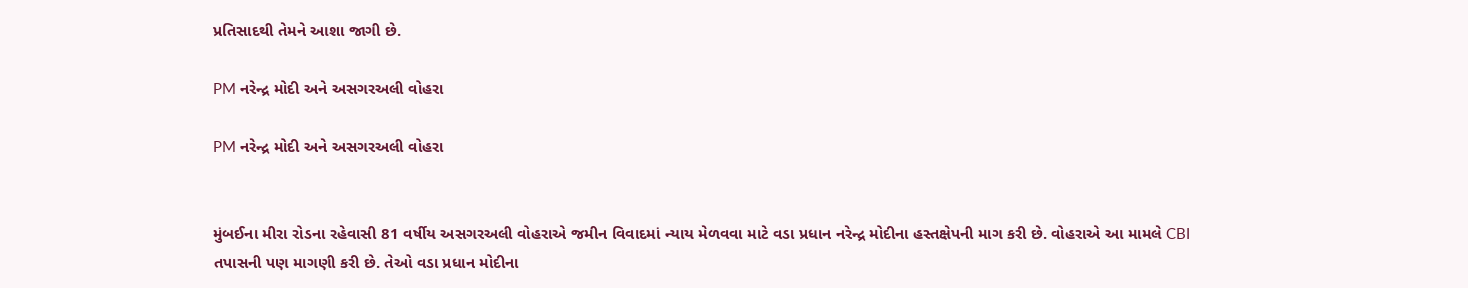પ્રતિસાદથી તેમને આશા જાગી છે.

PM નરેન્દ્ર મોદી અને અસગરઅલી વોહરા

PM નરેન્દ્ર મોદી અને અસગરઅલી વોહરા


મુંબઈના મીરા રોડના રહેવાસી 81 વર્ષીય અસગરઅલી વોહરાએ જમીન વિવાદમાં ન્યાય મેળવવા માટે વડા પ્રધાન નરેન્દ્ર મોદીના હસ્તક્ષેપની માગ કરી છે. વોહરાએ આ મામલે CBI તપાસની પણ માગણી કરી છે. તેઓ વડા પ્રધાન મોદીના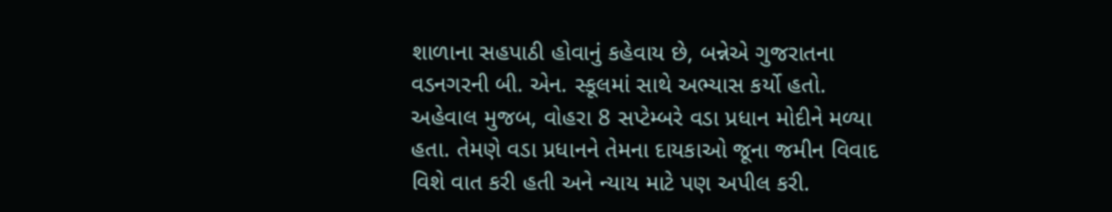શાળાના સહપાઠી હોવાનું કહેવાય છે, બન્નેએ ગુજરાતના વડનગરની બી. એન. સ્કૂલમાં સાથે અભ્યાસ કર્યો હતો. અહેવાલ મુજબ, વોહરા 8 સપ્ટેમ્બરે વડા પ્રધાન મોદીને મળ્યા હતા. તેમણે વડા પ્રધાનને તેમના દાયકાઓ જૂના જમીન વિવાદ વિશે વાત કરી હતી અને ન્યાય માટે પણ અપીલ કરી.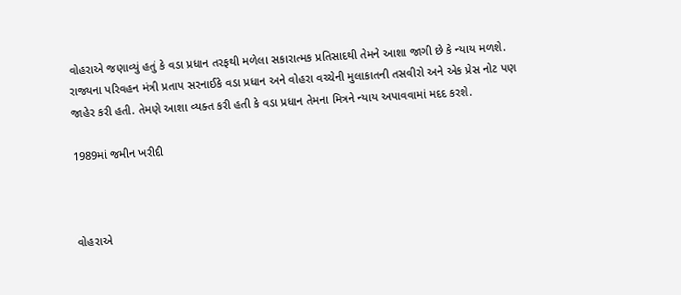વોહરાએ જણાવ્યું હતું કે વડા પ્રધાન તરફથી મળેલા સકારાત્મક પ્રતિસાદથી તેમને આશા જાગી છે કે ન્યાય મળશે. રાજ્યના પરિવહન મંત્રી પ્રતાપ સરનાઈકે વડા પ્રધાન અને વોહરા વચ્ચેની મુલાકાતની તસવીરો અને એક પ્રેસ નોટ પણ જાહેર કરી હતી. તેમણે આશા વ્યક્ત કરી હતી કે વડા પ્રધાન તેમના મિત્રને ન્યાય અપાવવામાં મદદ કરશે.

1989માં જમીન ખરીદી



વોહરાએ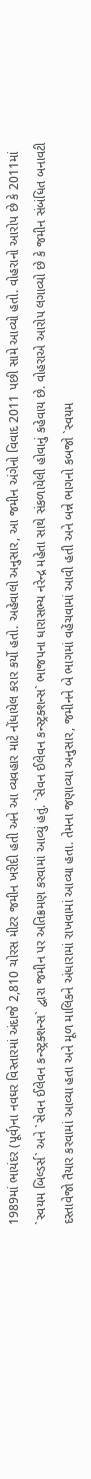1989માં ભાયંદર (પૂર્વ)ના નવઘર વિસ્તારમાં અંદાજે 2,810 ચોરસ મીટર જમીન ખરીદી હતી અને આ વ્યવહાર માટે નોંધાયેલ કરાર કર્યો હતો. અહેવાલો અનુસાર, આ જમીન અંગેનો વિવાદ 2011 પછી સામે આવ્યો હતો. વોહરાનો આરોપ છે કે 2011માં `સ્વયમ બિલ્ડર્સ` અને `સેવન ઈલેવન કન્સ્ટ્રક્શન્સ` દ્વારા જમીન પર અતિક્રમણ કરવામાં આવ્યું હતું. `સેવન ઈલેવન કન્સ્ટ્રક્શન્સ` ભાજપના ધારાસભ્ય નરેન્દ્ર મહેતા સાથે સંકળાયેલી હોવાનું કહેવાય છે. વોહરાએ આરોપ લગાવ્યો છે કે જમીન સંબંધિત બનાવટી દસ્તાવેજો તૈયાર કરવામાં આવ્યા હતા અને મૂળ માલિકને અંધારામાં રાખવામાં આવ્યા હતા. તેમના જણાવ્યા અનુસાર, જમીનને બે ભાગમાં વહેંચવામાં આવી હતી અને બન્ને ભાગનો કબજો `સ્વયમ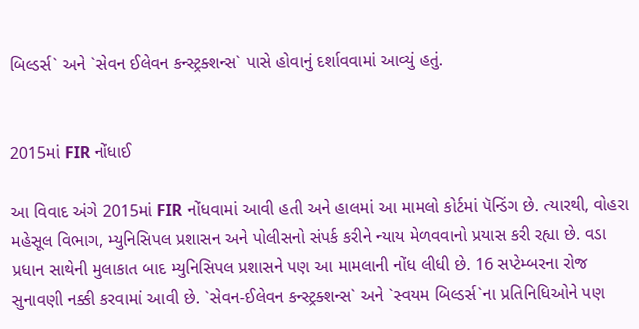બિલ્ડર્સ` અને `સેવન ઈલેવન કન્સ્ટ્રક્શન્સ` પાસે હોવાનું દર્શાવવામાં આવ્યું હતું.


2015માં FIR નોંધાઈ

આ વિવાદ અંગે 2015માં FIR નોંધવામાં આવી હતી અને હાલમાં આ મામલો કોર્ટમાં પૅન્ડિંગ છે. ત્યારથી, વોહરા મહેસૂલ વિભાગ, મ્યુનિસિપલ પ્રશાસન અને પોલીસનો સંપર્ક કરીને ન્યાય મેળવવાનો પ્રયાસ કરી રહ્યા છે. વડા પ્રધાન સાથેની મુલાકાત બાદ મ્યુનિસિપલ પ્રશાસને પણ આ મામલાની નોંધ લીધી છે. 16 સપ્ટેમ્બરના રોજ સુનાવણી નક્કી કરવામાં આવી છે. `સેવન-ઈલેવન કન્સ્ટ્રક્શન્સ` અને `સ્વયમ બિલ્ડર્સ`ના પ્રતિનિધિઓને પણ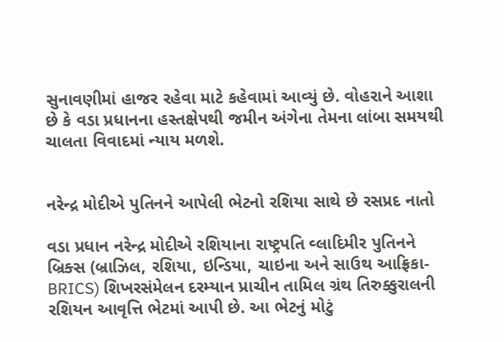સુનાવણીમાં હાજર રહેવા માટે કહેવામાં આવ્યું છે. વોહરાને આશા છે કે વડા પ્રધાનના હસ્તક્ષેપથી જમીન અંગેના તેમના લાંબા સમયથી ચાલતા વિવાદમાં ન્યાય મળશે.


નરેન્દ્ર મોદીએ પુતિનને આપેલી ભેટનો રશિયા સાથે છે રસપ્રદ નાતો

વડા પ્રધાન નરેન્દ્ર મોદીએ રશિયાના રાષ્ટ્રપતિ વ્લાદિમીર પુતિનને બ્રિક્સ (બ્રાઝિલ, રશિયા, ઇન્ડિયા, ચાઇના અને સાઉથ આફ્રિકા-BRICS) શિખરસંમેલન દરમ્યાન પ્રાચીન તામિલ ગ્રંથ તિરુક્કુરાલની રશિયન આવૃત્તિ ભેટમાં આપી છે. આ ભેટનું મોટું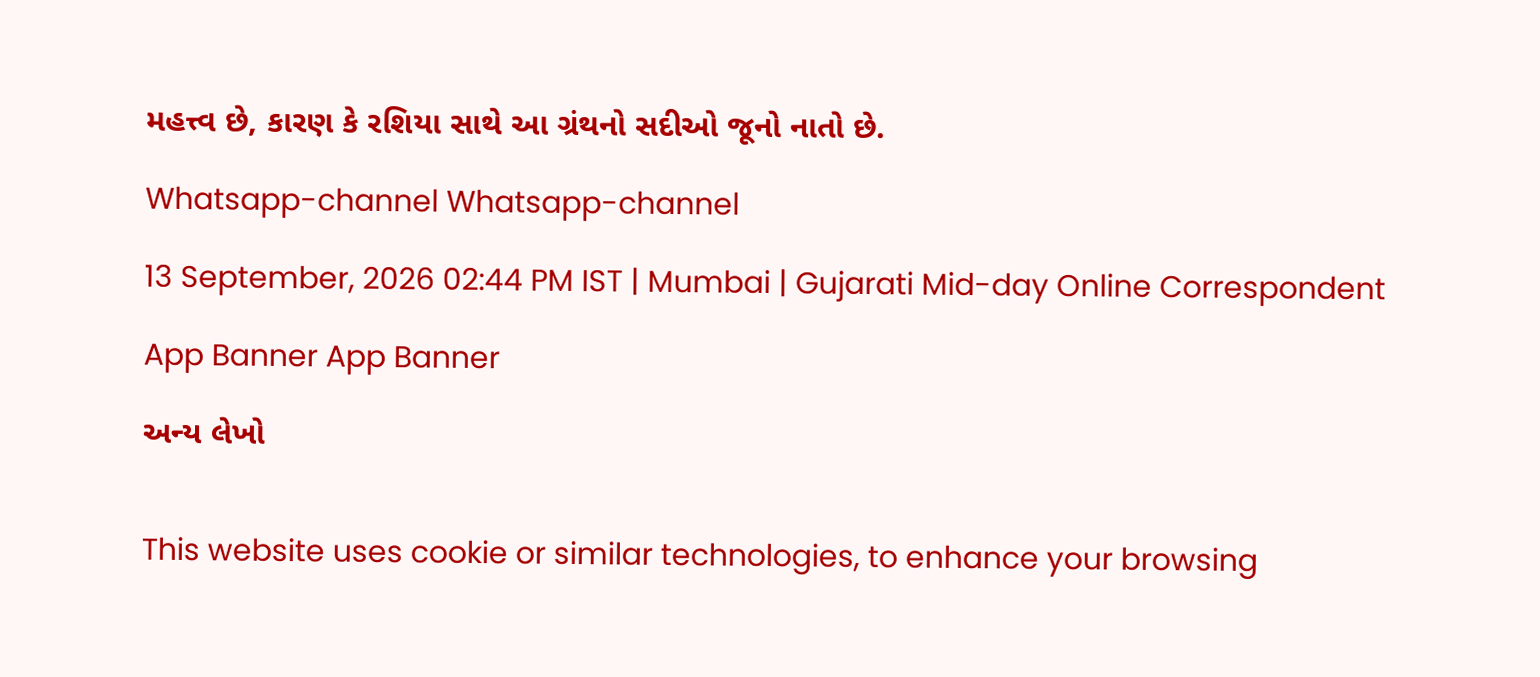મહત્ત્વ છે, કારણ કે રશિયા સાથે આ ગ્રંથનો સદીઓ જૂનો નાતો છે.

Whatsapp-channel Whatsapp-channel

13 September, 2026 02:44 PM IST | Mumbai | Gujarati Mid-day Online Correspondent

App Banner App Banner

અન્ય લેખો


This website uses cookie or similar technologies, to enhance your browsing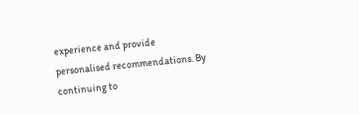experience and provide personalised recommendations. By continuing to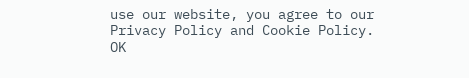use our website, you agree to our Privacy Policy and Cookie Policy. OK